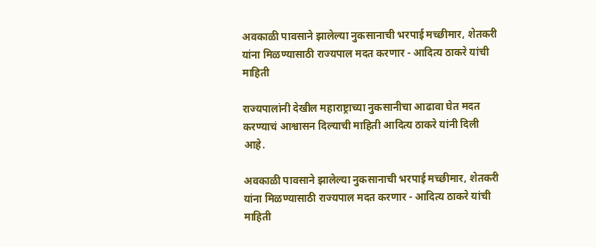अवकाळी पावसाने झालेल्या नुकसानाची भरपाई मच्छीमार, शेतकरी यांना मिळण्यासाठी राज्यपाल मदत करणार - आदित्य ठाकरे यांची माहिती

राज्यपालांनी देखील महाराष्ट्राच्या नुकसानीचा आढावा घेत मदत करण्याचं आश्वासन दिल्याची माहिती आदित्य ठाकरे यांनी दिली आहे.

अवकाळी पावसाने झालेल्या नुकसानाची भरपाई मच्छीमार, शेतकरी यांना मिळण्यासाठी राज्यपाल मदत करणार - आदित्य ठाकरे यांची माहिती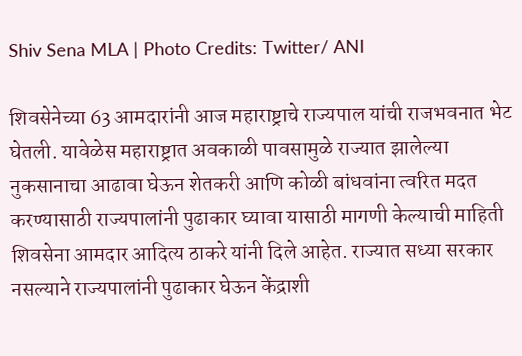Shiv Sena MLA | Photo Credits: Twitter/ ANI

शिवसेनेच्या 63 आमदारांनी आज महाराष्ट्राचे राज्यपाल यांची राजभवनात भेट घेतली. यावेळेस महाराष्ट्रात अवकाळी पावसामुळे राज्यात झालेल्या नुकसानाचा आढावा घेऊन शेतकरी आणि कोळी बांधवांना त्वरित मदत करण्यासाठी राज्यपालांनी पुढाकार घ्यावा यासाठी मागणी केल्याची माहिती शिवसेना आमदार आदित्य ठाकरे यांनी दिले आहेत. राज्यात सध्या सरकार नसल्याने राज्यपालांनी पुढाकार घेऊन केंद्राशी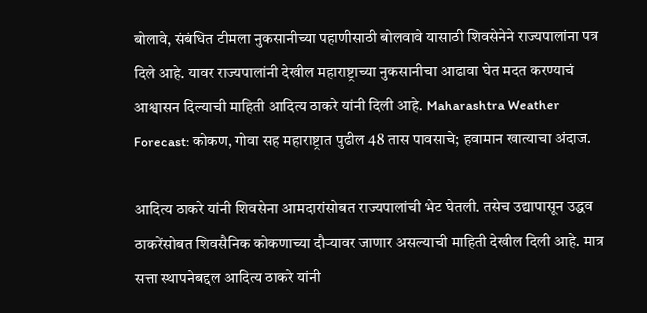बोलावे, संबंधित टीमला नुकसानीच्या पहाणीसाठी बोलवावे यासाठी शिवसेनेने राज्यपालांना पत्र दिले आहे. यावर राज्यपालांनी देखील महाराष्ट्राच्या नुकसानीचा आढावा घेत मदत करण्याचं आश्वासन दिल्याची माहिती आदित्य ठाकरे यांनी दिली आहे. Maharashtra Weather Forecast: कोकण, गोवा सह महाराष्ट्रात पुढील 48 तास पावसाचे; हवामान खात्याचा अंदाज.

आदित्य ठाकरे यांनी शिवसेना आमदारांसोबत राज्यपालांची भेट घेतली. तसेच उद्यापासून उद्धव ठाकरेंसोबत शिवसैनिक कोकणाच्या दौर्‍यावर जाणार असल्याची माहिती देखील दिली आहे. मात्र सत्ता स्थापनेबद्दल आदित्य ठाकरे यांनी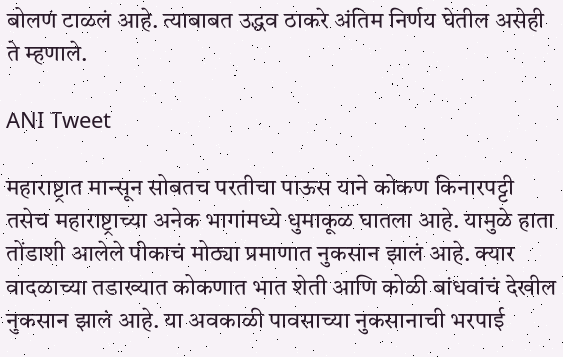बोलणं टाळलं आहे. त्याबाबत उद्धव ठाकरे अंतिम निर्णय घेतील असेही ते म्हणाले.

ANI Tweet

महाराष्ट्रात मान्सून सोबतच परतीचा पाऊस याने कोकण किनारपट्टी तसेच महाराष्ट्राच्या अनेक भागांमध्ये धुमाकूळ घातला आहे. यामुळे हाता तोंडाशी आलेले पीकाचं मोठ्या प्रमाणात नुकसान झालं आहे. क्यार वादळाच्या तडाख्यात कोकणात भात शेती आणि कोळी बांधवांचं देखील नुकसान झालं आहे. या अवकाळी पावसाच्या नुकसानाची भरपाई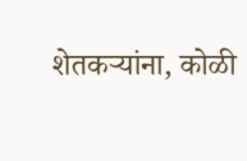शेतकर्‍यांना, कोळी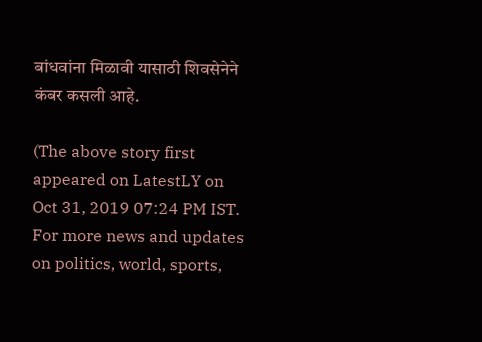बांधवांना मिळावी यासाठी शिवसेनेने कंबर कसली आहे.

(The above story first appeared on LatestLY on Oct 31, 2019 07:24 PM IST. For more news and updates on politics, world, sports,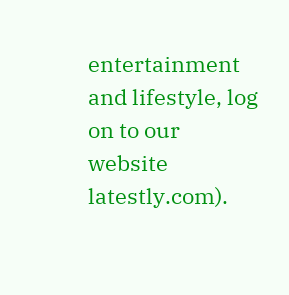entertainment and lifestyle, log on to our website latestly.com).